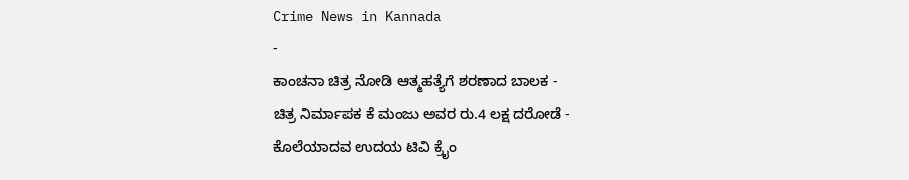Crime News in Kannada
-
ಕಾಂಚನಾ ಚಿತ್ರ ನೋಡಿ ಆತ್ಮಹತ್ಯೆಗೆ ಶರಣಾದ ಬಾಲಕ -
ಚಿತ್ರ ನಿರ್ಮಾಪಕ ಕೆ ಮಂಜು ಅವರ ರು.4 ಲಕ್ಷ ದರೋಡೆ -
ಕೊಲೆಯಾದವ ಉದಯ ಟಿವಿ ಕ್ರೈಂ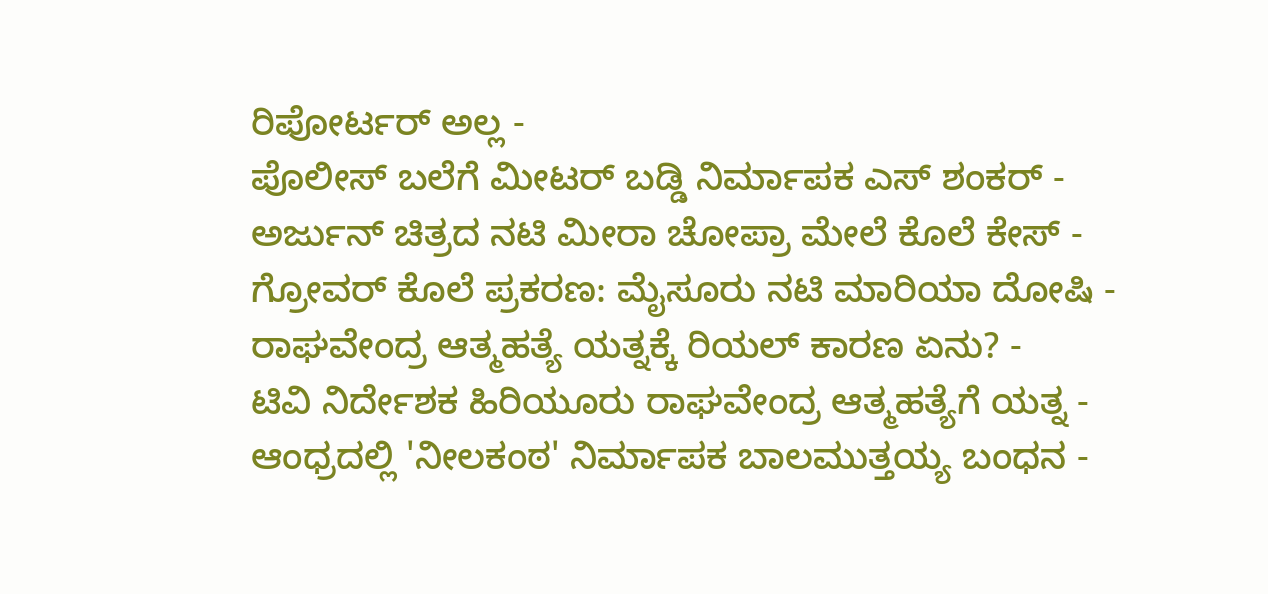ರಿಪೋರ್ಟರ್ ಅಲ್ಲ -
ಪೊಲೀಸ್ ಬಲೆಗೆ ಮೀಟರ್ ಬಡ್ಡಿ ನಿರ್ಮಾಪಕ ಎಸ್ ಶಂಕರ್ -
ಅರ್ಜುನ್ ಚಿತ್ರದ ನಟಿ ಮೀರಾ ಚೋಪ್ರಾ ಮೇಲೆ ಕೊಲೆ ಕೇಸ್ -
ಗ್ರೋವರ್ ಕೊಲೆ ಪ್ರಕರಣ: ಮೈಸೂರು ನಟಿ ಮಾರಿಯಾ ದೋಷಿ -
ರಾಘವೇಂದ್ರ ಆತ್ಮಹತ್ಯೆ ಯತ್ನಕ್ಕೆ ರಿಯಲ್ ಕಾರಣ ಏನು? -
ಟಿವಿ ನಿರ್ದೇಶಕ ಹಿರಿಯೂರು ರಾಘವೇಂದ್ರ ಆತ್ಮಹತ್ಯೆಗೆ ಯತ್ನ -
ಆಂಧ್ರದಲ್ಲಿ 'ನೀಲಕಂಠ' ನಿರ್ಮಾಪಕ ಬಾಲಮುತ್ತಯ್ಯ ಬಂಧನ -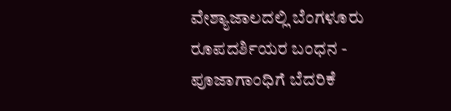ವೇಶ್ಯಾಜಾಲದಲ್ಲಿ ಬೆಂಗಳೂರು ರೂಪದರ್ಶಿಯರ ಬಂಧನ -
ಪೂಜಾಗಾಂಧಿಗೆ ಬೆದರಿಕೆ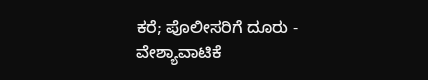ಕರೆ; ಪೊಲೀಸರಿಗೆ ದೂರು -
ವೇಶ್ಯಾವಾಟಿಕೆ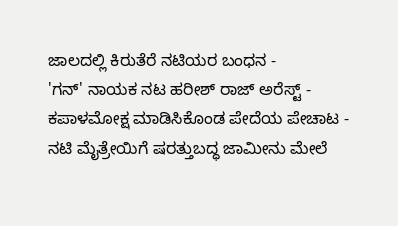ಜಾಲದಲ್ಲಿ ಕಿರುತೆರೆ ನಟಿಯರ ಬಂಧನ -
'ಗನ್' ನಾಯಕ ನಟ ಹರೀಶ್ ರಾಜ್ ಅರೆಸ್ಟ್ -
ಕಪಾಳಮೋಕ್ಷ ಮಾಡಿಸಿಕೊಂಡ ಪೇದೆಯ ಪೇಚಾಟ -
ನಟಿ ಮೈತ್ರೇಯಿಗೆ ಷರತ್ತುಬದ್ಧ ಜಾಮೀನು ಮೇಲೆ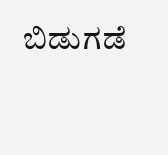ಬಿಡುಗಡೆ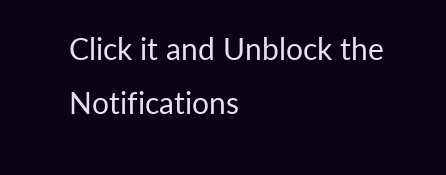Click it and Unblock the Notifications